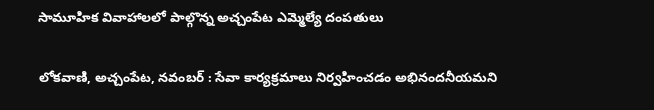సామూహిక వివాహాలలో పాల్గొన్న అచ్చంపేట ఎమ్మెల్యే దంపతులు

లోకవాణి, అచ్చంపేట, నవంబర్ : సేవా కార్యక్రమాలు నిర్వహించడం అభినందనీయమని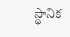స్థానిక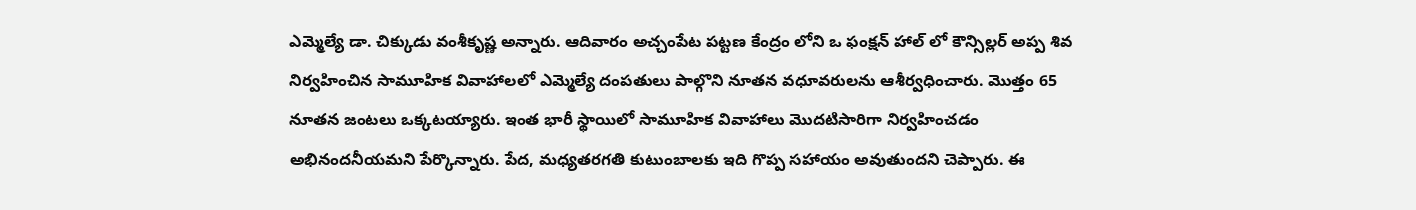ఎమ్మెల్యే డా. చిక్కుడు వంశీకృష్ణ అన్నారు. ఆదివారం అచ్చంపేట పట్టణ కేంద్రం లోని ఒ ఫంక్షన్ హాల్ లో కౌన్సిల్లర్ అప్ప శివ నిర్వహించిన సామూహిక వివాహాలలో ఎమ్మెల్యే దంపతులు పాల్గొని నూతన వధూవరులను ఆశీర్వధించారు. మొత్తం 65 నూతన జంటలు ఒక్కటయ్యారు. ఇంత భారీ స్థాయిలో సామూహిక వివాహాలు మొదటిసారిగా నిర్వహించడం అభినందనీయమని పేర్కొన్నారు. పేద, మధ్యతరగతి కుటుంబాలకు ఇది గొప్ప సహాయం అవుతుందని చెప్పారు. ఈ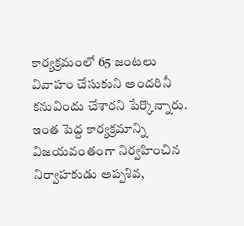కార్యక్రమంలో 65 జంటలు వివాహం చేసుకుని అందరినీ కనువిందు చేశారని పేర్కొన్నారు. ఇంత పెద్ద కార్యక్రమాన్ని విజయవంతంగా నిర్వహించిన నిర్వాహకుడు అప్పశివ,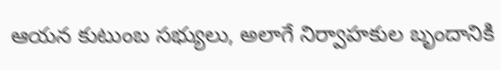ఆయన కుటుంబ సభ్యులు, అలాగే నిర్వాహకుల బృందానికి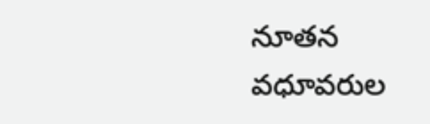నూతన వధూవరుల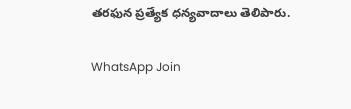తరఫున ప్రత్యేక ధన్యవాదాలు తెలిపారు.

WhatsApp Join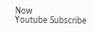Now
Youtube Subscribe